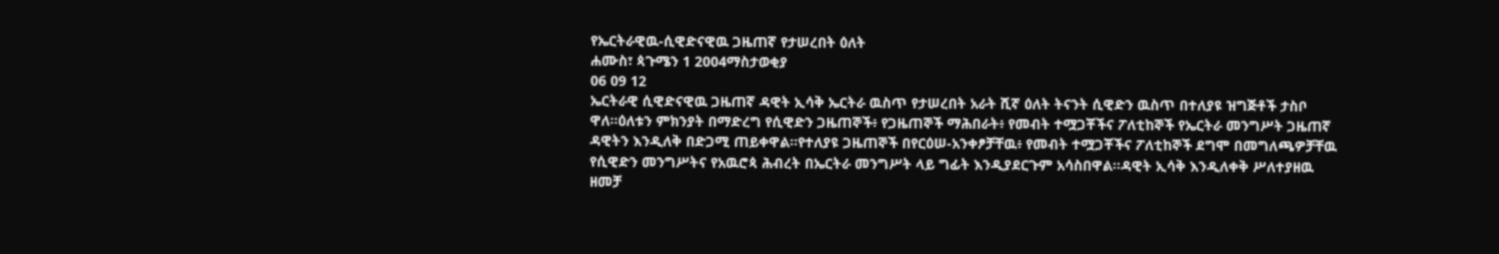የኤርትራዊዉ-ሲዊድናዊዉ ጋዜጠኛ የታሠረበት ዕለት
ሐሙስ፣ ጳጉሜን 1 2004ማስታወቂያ
06 09 12
ኤርትራዊ ሲዊድናዊዉ ጋዜጠኛ ዳዊት ኢሳቅ ኤርትራ ዉስጥ የታሠረበት አራት ሺኛ ዕለት ትናንት ሲዊድን ዉስጥ በተለያዩ ዝግጅቶች ታስቦ ዋለ።ዕለቱን ምክንያት በማድረግ የሲዊድን ጋዜጠኞች፥ የጋዜጠኞች ማሕበራት፥ የመብት ተሟጋቾችና ፖለቲከኞች የኤርትራ መንግሥት ጋዜጠኛ ዳዊትን እንዲለቅ በድጋሚ ጠይቀዋል።የተለያዩ ጋዜጠኞች በየርዕሠ-አንቀፆቻቸዉ፥ የመብት ተሟጋቾችና ፖለቲከኞች ደግሞ በመግለጫዎቻቸዉ የሲዊድን መንግሥትና የአዉሮጳ ሕብረት በኤርትራ መንግሥት ላይ ግፊት እንዲያደርጉም አሳስበዋል።ዳዊት ኢሳቅ እንዲለቀቅ ሥለተያዘዉ ዘመቻ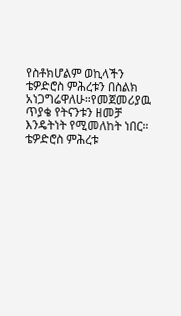የስቶክሆልም ወኪላችን ቴዎድሮስ ምሕረቱን በስልክ አነጋግሬዋለሁ።የመጀመሪያዉ ጥያቄ የትናንቱን ዘመቻ እንዴትነት የሚመለከት ነበር።
ቴዎድሮስ ምሕረቱ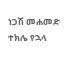ነጋሽ መሐመድ
ተክሌ የኋላ